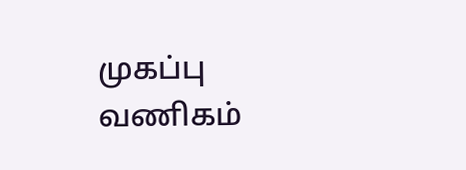முகப்பு
வணிகம்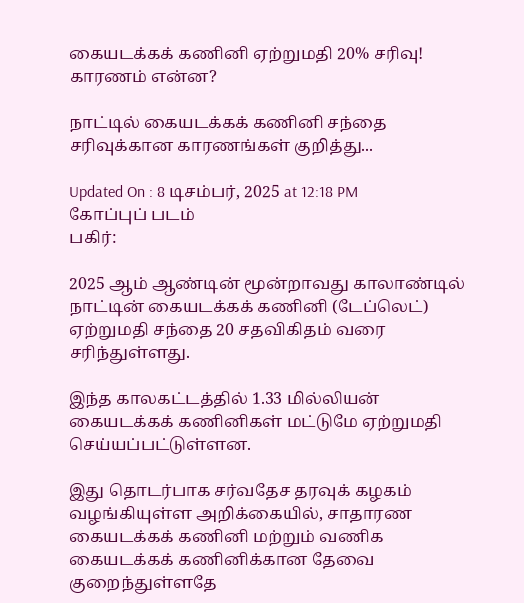கையடக்கக் கணினி ஏற்றுமதி 20% சரிவு! காரணம் என்ன?

நாட்டில் கையடக்கக் கணினி சந்தை சரிவுக்கான காரணங்கள் குறித்து...

Updated On : 8 டிசம்பர், 2025 at 12:18 PM
கோப்புப் படம்
பகிர்:

2025 ஆம் ஆண்டின் மூன்றாவது காலாண்டில் நாட்டின் கையடக்கக் கணினி (டேப்லெட்) ஏற்றுமதி சந்தை 20 சதவிகிதம் வரை சரிந்துள்ளது.

இந்த காலகட்டத்தில் 1.33 மில்லியன் கையடக்கக் கணினிகள் மட்டுமே ஏற்றுமதி செய்யப்பட்டுள்ளன.

இது தொடர்பாக சர்வதேச தரவுக் கழகம் வழங்கியுள்ள அறிக்கையில், சாதாரண கையடக்கக் கணினி மற்றும் வணிக கையடக்கக் கணினிக்கான தேவை குறைந்துள்ளதே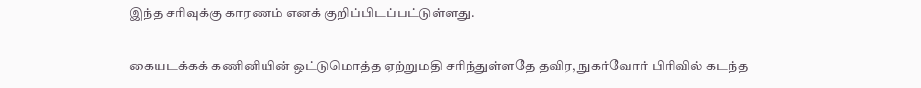இந்த சரிவுக்கு காரணம் எனக் குறிப்பிடப்பட்டுள்ளது.

கையடக்கக் கணினியின் ஒட்டுமொத்த ஏற்றுமதி சரிந்துள்ளதே தவிர, நுகர்வோர் பிரிவில் கடந்த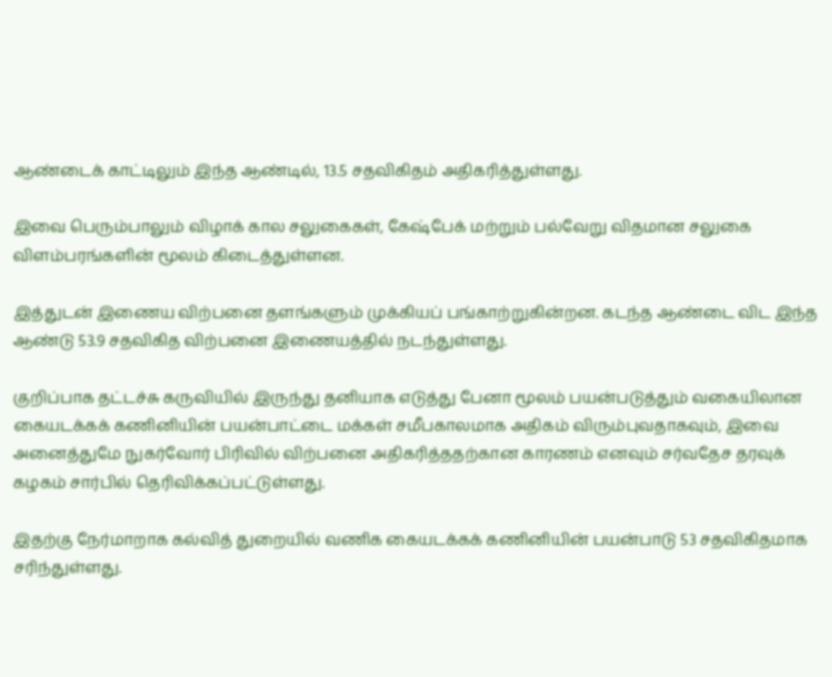ஆண்டைக் காட்டிலும் இந்த ஆண்டில், 13.5 சதவிகிதம் அதிகரித்துள்ளது.

இவை பெரும்பாலும் விழாக் கால சலுகைகள், கேஷ்பேக் மற்றும் பல்வேறு விதமான சலுகை விளம்பரங்களின் மூலம் கிடைத்துள்ளன.

இத்துடன் இணைய விற்பனை தளங்களும் முக்கியப் பங்காற்றுகின்றன. கடந்த ஆண்டை விட இந்த ஆண்டு 53.9 சதவிகித விற்பனை இணையத்தில் நடந்துள்ளது.

குறிப்பாக தட்டச்சு கருவியில் இருந்து தனியாக எடுத்து பேனா மூலம் பயன்படுத்தும் வகையிலான கையடக்கக் கணினியின் பயன்பாட்டை மக்கள் சமீபகாலமாக அதிகம் விரும்புவதாகவும், இவை அனைத்துமே நுகர்வோர் பிரிவில் விற்பனை அதிகரித்ததற்கான காரணம் எனவும் சர்வதேச தரவுக் கழகம் சார்பில் தெரிவிக்கப்பட்டுள்ளது.

இதற்கு நேர்மாறாக கல்வித் துறையில் வணிக கையடக்கக் கணினியின் பயன்பாடு 53 சதவிகிதமாக சரிந்துள்ளது.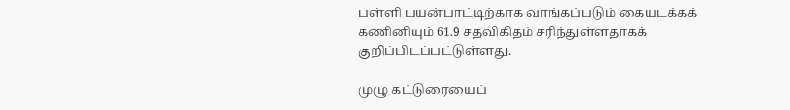பள்ளி பயன்பாட்டிற்காக வாங்கப்படும் கையடக்கக் கணினியும் 61.9 சதவிகிதம் சரிந்துள்ளதாகக் குறிப்பிடப்பட்டுள்ளது.

முழு கட்டுரையைப்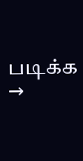படிக்க →